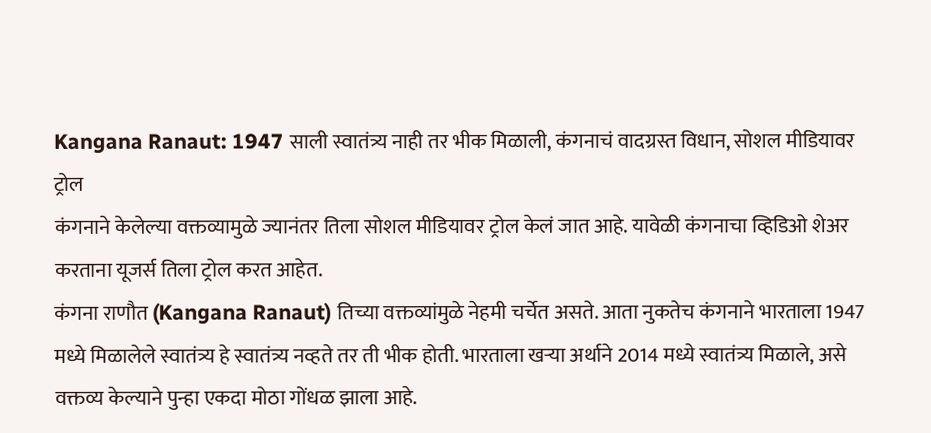Kangana Ranaut: 1947 साली स्वातंत्र्य नाही तर भीक मिळाली, कंगनाचं वादग्रस्त विधान, सोशल मीडियावर ट्रोल
कंगनाने केलेल्या वक्तव्यामुळे ज्यानंतर तिला सोशल मीडियावर ट्रोल केलं जात आहे. यावेळी कंगनाचा व्हिडिओ शेअर करताना यूजर्स तिला ट्रोल करत आहेत.
कंगना राणौत (Kangana Ranaut) तिच्या वक्तव्यांमुळे नेहमी चर्चेत असते. आता नुकतेच कंगनाने भारताला 1947 मध्ये मिळालेले स्वातंत्र्य हे स्वातंत्र्य नव्हते तर ती भीक होती. भारताला खऱ्या अर्थाने 2014 मध्ये स्वातंत्र्य मिळाले, असे वक्तव्य केल्याने पुन्हा एकदा मोठा गोंधळ झाला आहे.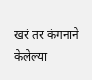खरं तर कंगनाने केलेल्या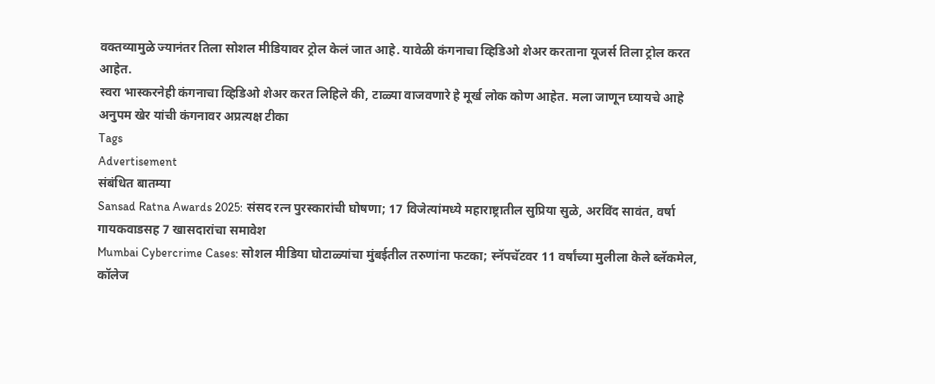वक्तव्यामुळे ज्यानंतर तिला सोशल मीडियावर ट्रोल केलं जात आहे. यावेळी कंगनाचा व्हिडिओ शेअर करताना यूजर्स तिला ट्रोल करत आहेत.
स्वरा भास्करनेही कंगनाचा व्हिडिओ शेअर करत लिहिले की, टाळ्या वाजवणारे हे मूर्ख लोक कोण आहेत. मला जाणून घ्यायचे आहे
अनुपम खेर यांची कंगनावर अप्रत्यक्ष टीका
Tags
Advertisement
संबंधित बातम्या
Sansad Ratna Awards 2025: संसद रत्न पुरस्कारांची घोषणा; 17 विजेत्यांमध्ये महाराष्ट्रातील सुप्रिया सुळे, अरविंद सावंत, वर्षा गायकवाडसह 7 खासदारांचा समावेश
Mumbai Cybercrime Cases: सोशल मीडिया घोटाळ्यांचा मुंबईतील तरुणांना फटका; स्नॅपचॅटवर 11 वर्षांच्या मुलीला केले ब्लॅकमेल, कॉलेज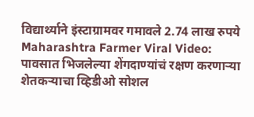विद्यार्थ्याने इंस्टाग्रामवर गमावले 2.74 लाख रुपये
Maharashtra Farmer Viral Video: पावसात भिजलेल्या शेंगदाण्यांचं रक्षण करणाऱ्या शेतकऱ्याचा व्हिडीओ सोशल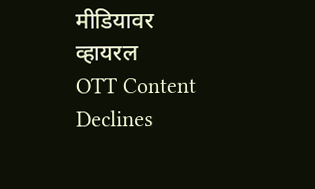मीडियावर व्हायरल
OTT Content Declines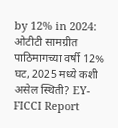by 12% in 2024: ओटीटी सामग्रीत पाठिमागच्या वर्षी 12% घट, 2025 मध्ये कशी असेल स्थिती? EY-FICCI Report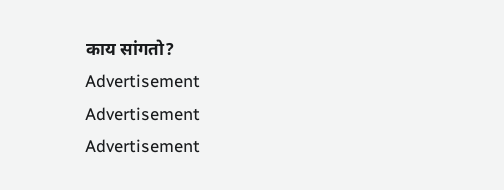काय सांगतो?
Advertisement
Advertisement
Advertisement